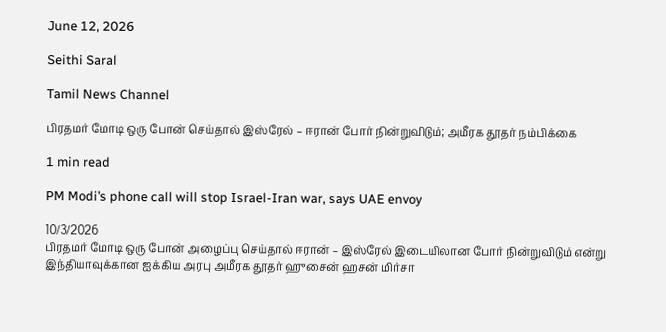June 12, 2026

Seithi Saral

Tamil News Channel

பிரதமர் மோடி ஒரு போன் செய்தால் இஸ்ரேல் – ஈரான் போர் நின்றுவிடும்; அமீரக தூதர் நம்பிக்கை

1 min read

PM Modi’s phone call will stop Israel-Iran war, says UAE envoy

10/3/2026
பிரதமர் மோடி ஒரு போன் அழைப்பு செய்தால் ஈரான் – இஸ்ரேல் இடையிலான போர் நின்றுவிடும் என்று இந்தியாவுக்கான ஐக்கிய அரபு அமீரக தூதர் ஹுசைன் ஹசன் மிர்சா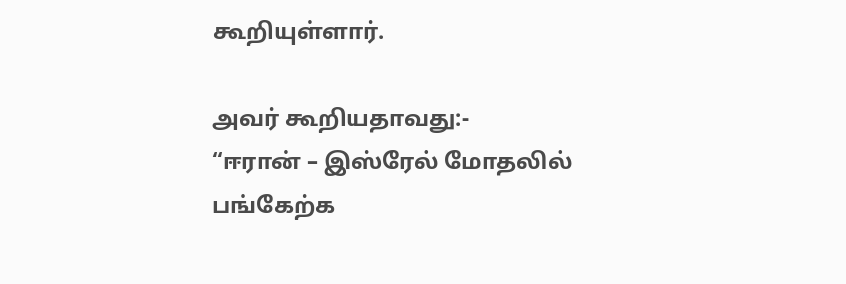கூறியுள்ளார்.

அவர் கூறியதாவது:-
“ஈரான் – இஸ்ரேல் மோதலில் பங்கேற்க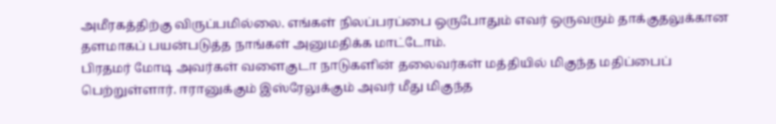அமீரகத்திற்கு விருப்பமில்லை. எங்கள் நிலப்பரப்பை ஒருபோதும் எவர் ஒருவரும் தாக்குதலுக்கான தளமாகப் பயன்படுத்த நாங்கள் அனுமதிக்க மாட்டோம்.
பிரதமர் மோடி அவர்கள் வளைகுடா நாடுகளின் தலைவர்கள் மத்தியில் மிகுந்த மதிப்பைப் பெற்றுள்ளார். ஈரானுக்கும் இஸ்ரேலுக்கும் அவர் மீது மிகுந்த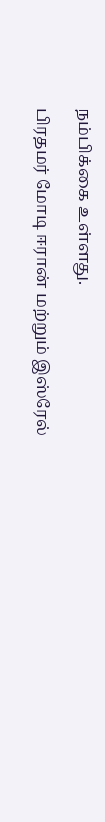நம்பிக்கை உள்ளது.

பிரதமர் மோடி ஈரான் மற்றும் இஸ்ரேல்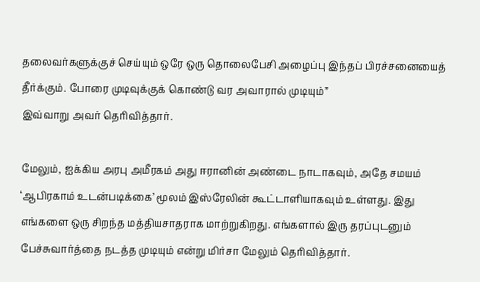தலைவர்களுக்குச் செய்யும் ஒரே ஒரு தொலைபேசி அழைப்பு இந்தப் பிரச்சனையைத் தீர்க்கும். போரை முடிவுக்குக் கொண்டு வர அவாரால் முடியும்”
இவ்வாறு அவர் தெரிவித்தார்.

மேலும், ஐக்கிய அரபு அமீரகம் அது ஈரானின் அண்டை நாடாகவும், அதே சமயம் ‘ஆபிரகாம் உடன்படிக்கை’ மூலம் இஸ்ரேலின் கூட்டாளியாகவும் உள்ளது. இது எங்களை ஒரு சிறந்த மத்தியசாதராக மாற்றுகிறது. எங்களால் இரு தரப்புடனும் பேச்சுவார்த்தை நடத்த முடியும் என்று மிர்சா மேலும் தெரிவித்தார்.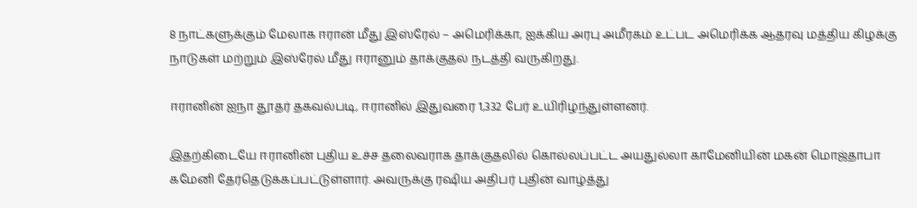8 நாட்களுக்கும் மேலாக ஈரான் மீது இஸ்ரேல் – அமெரிக்கா, ஐக்கிய அரபு அமீரகம் உட்பட அமெரிக்க ஆதரவு மத்திய கிழக்கு நாடுகள் மற்றும் இஸ்ரேல் மீது ஈரானும் தாக்குதல் நடத்தி வருகிறது.

ஈரானின் ஐநா தூதர் தகவல்படி, ஈரானில் இதுவரை 1,332 பேர் உயிரிழந்துள்ளனர்.

இதற்கிடையே ஈரானின் புதிய உச்ச தலைவராக தாக்குதலில் கொல்லப்பட்ட அயதுல்லா காமேனியின் மகன் மொஜ்தாபா கமேனி தேர்தெடுக்கப்பட்டுள்ளார். அவருக்கு ரஷிய அதிபர் புதின் வாழ்த்து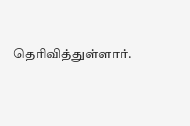தெரிவித்துள்ளார்.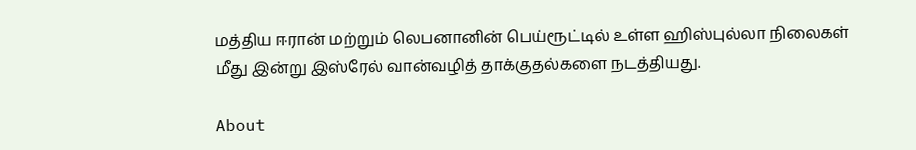மத்திய ஈரான் மற்றும் லெபனானின் பெய்ரூட்டில் உள்ள ஹிஸ்புல்லா நிலைகள் மீது இன்று இஸ்ரேல் வான்வழித் தாக்குதல்களை நடத்தியது.

About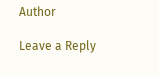Author

Leave a Reply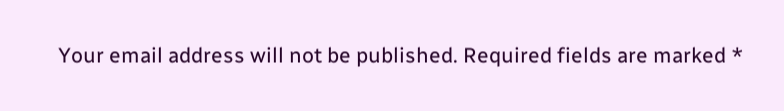Your email address will not be published. Required fields are marked *